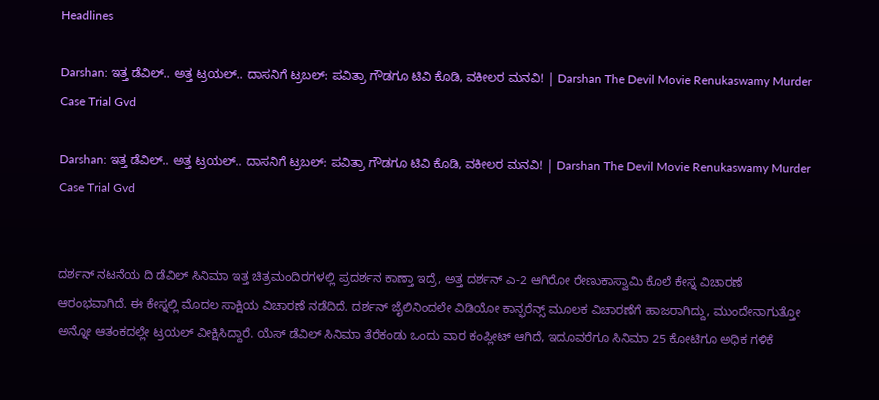Headlines

Darshan: ಇತ್ತ ಡೆವಿಲ್.. ಅತ್ತ ಟ್ರಯಲ್.. ದಾಸನಿಗೆ ಟ್ರಬಲ್: ಪವಿತ್ರಾ ಗೌಡಗೂ ಟಿವಿ ಕೊಡಿ, ವಕೀಲರ ಮನವಿ! | Darshan The Devil Movie Renukaswamy Murder Case Trial Gvd

Darshan: ಇತ್ತ ಡೆವಿಲ್.. ಅತ್ತ ಟ್ರಯಲ್.. ದಾಸನಿಗೆ ಟ್ರಬಲ್: ಪವಿತ್ರಾ ಗೌಡಗೂ ಟಿವಿ ಕೊಡಿ, ವಕೀಲರ ಮನವಿ! | Darshan The Devil Movie Renukaswamy Murder Case Trial Gvd


ದರ್ಶನ್ ನಟನೆಯ ದಿ ಡೆವಿಲ್ ಸಿನಿಮಾ ಇತ್ತ ಚಿತ್ರಮಂದಿರಗಳಲ್ಲಿ ಪ್ರದರ್ಶನ ಕಾಣ್ತಾ ಇದ್ರೆ, ಅತ್ತ ದರ್ಶನ್ ಎ-2 ಆಗಿರೋ ರೇಣುಕಾಸ್ವಾಮಿ ಕೊಲೆ ಕೇಸ್ನ ವಿಚಾರಣೆ ಆರಂಭವಾಗಿದೆ. ಈ ಕೇಸ್ನಲ್ಲಿ ಮೊದಲ ಸಾಕ್ಷಿಯ ವಿಚಾರಣೆ ನಡೆದಿದೆ. ದರ್ಶನ್ ಜೈಲಿನಿಂದಲೇ ವಿಡಿಯೋ ಕಾನ್ಫರೆನ್ಸ್ ಮೂಲಕ ವಿಚಾರಣೆಗೆ ಹಾಜರಾಗಿದ್ದು, ಮುಂದೇನಾಗುತ್ತೋ ಅನ್ನೋ ಆತಂಕದಲ್ಲೇ ಟ್ರಯಲ್ ವೀಕ್ಷಿಸಿದ್ದಾರೆ. ಯೆಸ್ ಡೆವಿಲ್ ಸಿನಿಮಾ ತೆರೆಕಂಡು ಒಂದು ವಾರ ಕಂಪ್ಲೀಟ್ ಆಗಿದೆ, ಇದೂವರೆಗೂ ಸಿನಿಮಾ 25 ಕೋಟಿಗೂ ಅಧಿಕ ಗಳಿಕೆ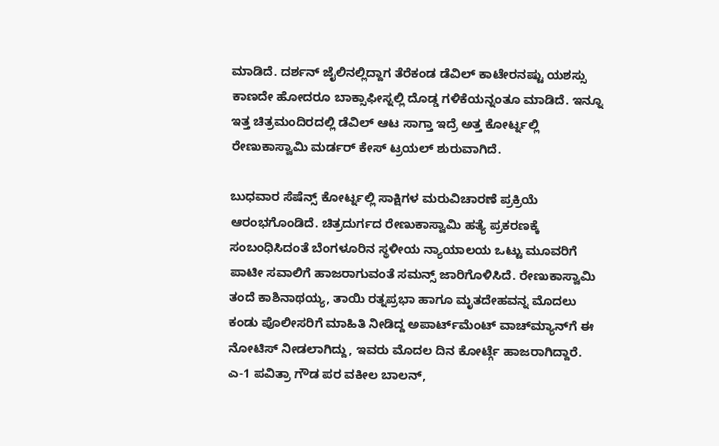ಮಾಡಿದೆ. ದರ್ಶನ್ ಜೈಲಿನಲ್ಲಿದ್ದಾಗ ತೆರೆಕಂಡ ಡೆವಿಲ್ ಕಾಟೇರನಷ್ಟು ಯಶಸ್ಸು ಕಾಣದೇ ಹೋದರೂ ಬಾಕ್ಸಾಫೀಸ್ನಲ್ಲಿ ದೊಡ್ಡ ಗಳಿಕೆಯನ್ನಂತೂ ಮಾಡಿದೆ. ಇನ್ನೂ ಇತ್ತ ಚಿತ್ರಮಂದಿರದಲ್ಲಿ ಡೆವಿಲ್ ಆಟ ಸಾಗ್ತಾ ಇದ್ರೆ ಅತ್ತ ಕೋರ್ಟ್ನಲ್ಲಿ ರೇಣುಕಾಸ್ವಾಮಿ ಮರ್ಡರ್ ಕೇಸ್ ಟ್ರಯಲ್ ಶುರುವಾಗಿದೆ.

ಬುಧವಾರ ಸೆಷೆನ್ಸ್ ಕೋರ್ಟ್ನಲ್ಲಿ ಸಾಕ್ಷಿಗಳ ಮರುವಿಚಾರಣೆ ಪ್ರಕ್ರಿಯೆ ಆರಂಭಗೊಂಡಿದೆ. ಚಿತ್ರದುರ್ಗದ ರೇಣುಕಾಸ್ವಾಮಿ ಹತ್ಯೆ ಪ್ರಕರಣಕ್ಕೆ ಸಂಬಂಧಿಸಿದಂತೆ ಬೆಂಗಳೂರಿನ ಸ್ಥಳೀಯ ನ್ಯಾಯಾಲಯ ಒಟ್ಟು ಮೂವರಿಗೆ ಪಾಟೀ ಸವಾಲಿಗೆ ಹಾಜರಾಗುವಂತೆ ಸಮನ್ಸ್ ಜಾರಿಗೊಳಿಸಿದೆ. ರೇಣುಕಾಸ್ವಾಮಿ ತಂದೆ ಕಾಶಿನಾಥಯ್ಯ, ತಾಯಿ ರತ್ನಪ್ರಭಾ ಹಾಗೂ ಮೃತದೇಹವನ್ನ ಮೊದಲು ಕಂಡು ಪೊಲೀಸರಿಗೆ ಮಾಹಿತಿ ನೀಡಿದ್ದ ಅಪಾರ್ಟ್‌ಮೆಂಟ್ ವಾಚ್‌ಮ್ಯಾನ್‌ಗೆ ಈ ನೋಟಿಸ್ ನೀಡಲಾಗಿದ್ದು, ಇವರು ಮೊದಲ ದಿನ ಕೋರ್ಟ್ಗೆ ಹಾಜರಾಗಿದ್ದಾರೆ. ಎ-1 ಪವಿತ್ರಾ ಗೌಡ ಪರ ವಕೀಲ ಬಾಲನ್,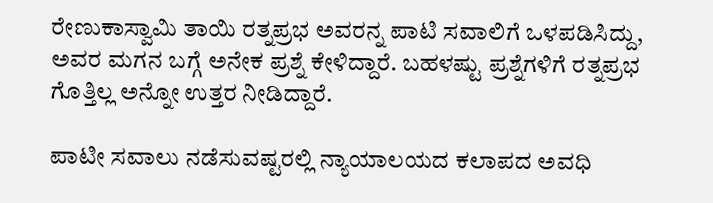ರೇಣುಕಾಸ್ವಾಮಿ ತಾಯಿ ರತ್ನಪ್ರಭ ಅವರನ್ನ ಪಾಟಿ ಸವಾಲಿಗೆ ಒಳಪಡಿಸಿದ್ದು, ಅವರ ಮಗನ ಬಗ್ಗೆ ಅನೇಕ ಪ್ರಶ್ನೆ ಕೇಳಿದ್ದಾರೆ. ಬಹಳಷ್ಟು ಪ್ರಶ್ನೆಗಳಿಗೆ ರತ್ನಪ್ರಭ ಗೊತ್ತಿಲ್ಲ ಅನ್ನೋ ಉತ್ತರ ನೀಡಿದ್ದಾರೆ.

ಪಾಟೀ ಸವಾಲು ನಡೆಸುವಷ್ಟರಲ್ಲಿ ನ್ಯಾಯಾಲಯದ ಕಲಾಪದ ಅವಧಿ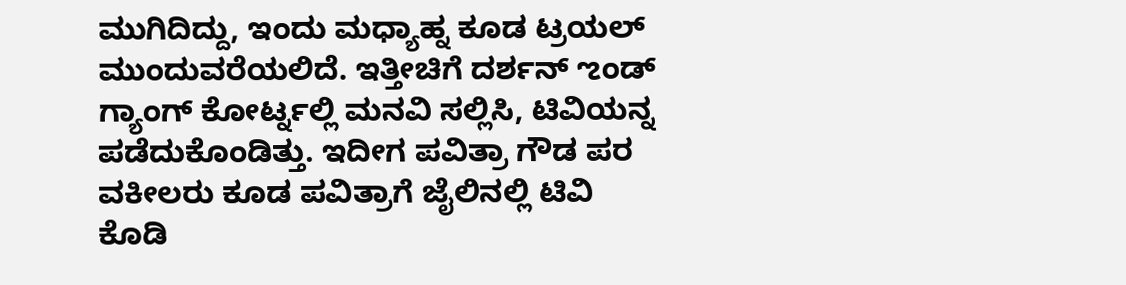ಮುಗಿದಿದ್ದು, ಇಂದು ಮಧ್ಯಾಹ್ನ ಕೂಡ ಟ್ರಯಲ್ ಮುಂದುವರೆಯಲಿದೆ. ಇತ್ತೀಚಿಗೆ ದರ್ಶನ್ ಌಂಡ್ ಗ್ಯಾಂಗ್ ಕೋರ್ಟ್ನಲ್ಲಿ ಮನವಿ ಸಲ್ಲಿಸಿ, ಟಿವಿಯನ್ನ ಪಡೆದುಕೊಂಡಿತ್ತು. ಇದೀಗ ಪವಿತ್ರಾ ಗೌಡ ಪರ ವಕೀಲರು ಕೂಡ ಪವಿತ್ರಾಗೆ ಜೈಲಿನಲ್ಲಿ ಟಿವಿ ಕೊಡಿ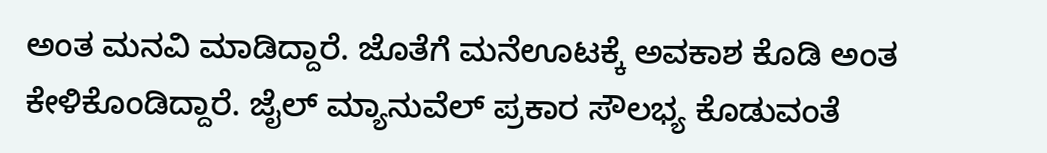ಅಂತ ಮನವಿ ಮಾಡಿದ್ದಾರೆ. ಜೊತೆಗೆ ಮನೆಊಟಕ್ಕೆ ಅವಕಾಶ ಕೊಡಿ ಅಂತ ಕೇಳಿಕೊಂಡಿದ್ದಾರೆ. ಜೈಲ್ ಮ್ಯಾನುವೆಲ್ ಪ್ರಕಾರ ಸೌಲಭ್ಯ ಕೊಡುವಂತೆ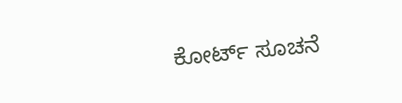ಕೋರ್ಟ್ ಸೂಚನೆ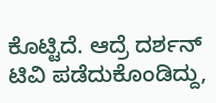ಕೊಟ್ಟಿದೆ. ಆದ್ರೆ ದರ್ಶನ್ ಟಿವಿ ಪಡೆದುಕೊಂಡಿದ್ದು,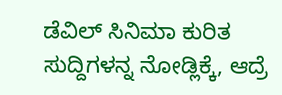ಡೆವಿಲ್ ಸಿನಿಮಾ ಕುರಿತ ಸುದ್ದಿಗಳನ್ನ ನೋಡ್ಲಿಕ್ಕೆ, ಆದ್ರೆ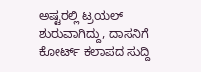ಅಷ್ಟರಲ್ಲಿ ಟ್ರಯಲ್ ಶುರುವಾಗಿದ್ದು, ದಾಸನಿಗೆ ಕೋರ್ಟ್ ಕಲಾಪದ ಸುದ್ದಿ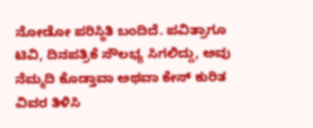ನೋಡೋ ಪರಿಸ್ಥಿತಿ ಬಂದಿದೆ. ಪವಿತ್ರಾಗೂ ಟಿವಿ, ದಿನಪತ್ರಿಕೆ ಸೌಲಭ್ಯ ಸಿಗಲಿದ್ದು, ಅವು ನೆಮ್ಮದಿ ಕೊಡ್ತಾವಾ ಅಥವಾ ಕೇಸ್ ಕುರಿತ ವಿವರ ತಿಳಿಸಿ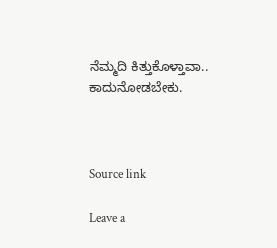ನೆಮ್ಮದಿ ಕಿತ್ತುಕೊಳ್ತಾವಾ.. ಕಾದುನೋಡಬೇಕು.



Source link

Leave a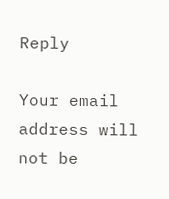Reply

Your email address will not be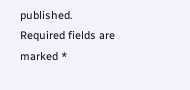published. Required fields are marked *